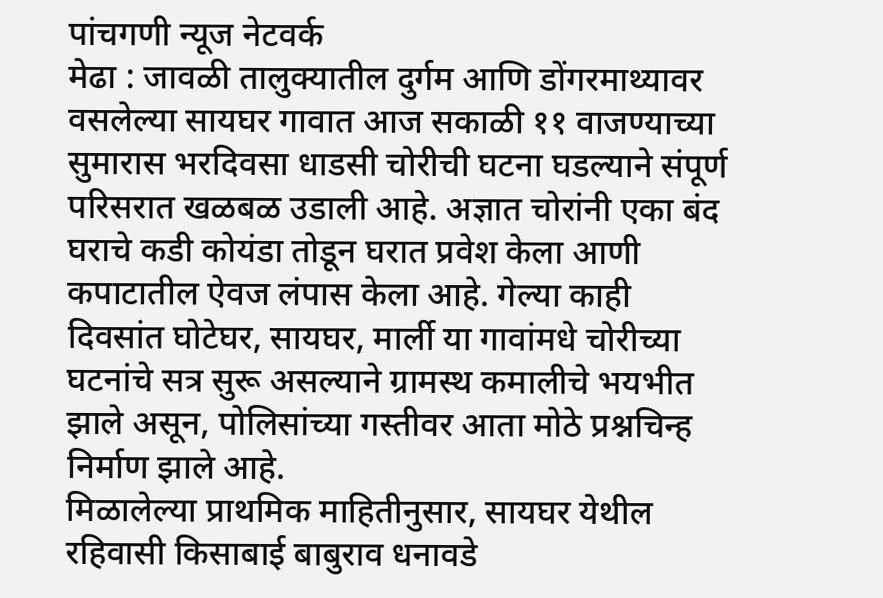पांचगणी न्यूज नेटवर्क
मेढा : जावळी तालुक्यातील दुर्गम आणि डोंगरमाथ्यावर वसलेल्या सायघर गावात आज सकाळी ११ वाजण्याच्या सुमारास भरदिवसा धाडसी चोरीची घटना घडल्याने संपूर्ण परिसरात खळबळ उडाली आहे. अज्ञात चोरांनी एका बंद घराचे कडी कोयंडा तोडून घरात प्रवेश केला आणी कपाटातील ऐवज लंपास केला आहे. गेल्या काही दिवसांत घोटेघर, सायघर, मार्ली या गावांमधे चोरीच्या घटनांचे सत्र सुरू असल्याने ग्रामस्थ कमालीचे भयभीत झाले असून, पोलिसांच्या गस्तीवर आता मोठे प्रश्नचिन्ह निर्माण झाले आहे.
मिळालेल्या प्राथमिक माहितीनुसार, सायघर येथील रहिवासी किसाबाई बाबुराव धनावडे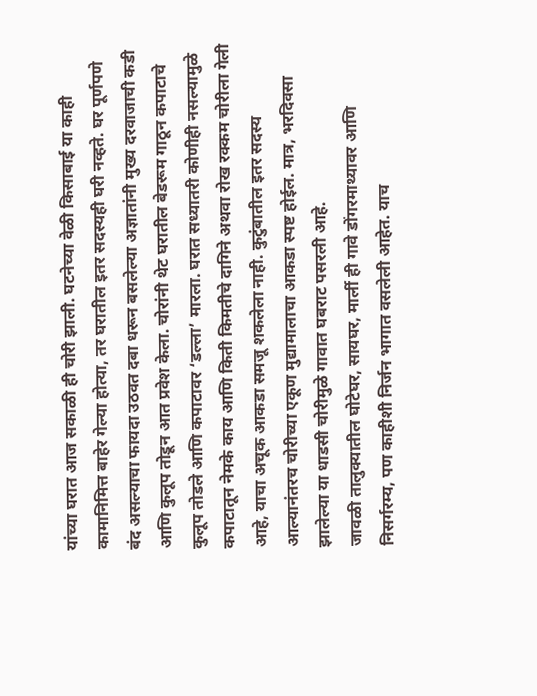यांच्या घरात आज सकाळी ही चोरी झाली. घटनेच्या वेळी किसाबाई या काही कामानिमित्त बाहेर गेल्या होत्या, तर घरातील इतर सदस्यही घरी नव्हते. घर पूर्णपणे बंद असल्याचा फायदा उठवत दबा धरून बसलेल्या अज्ञातांनी मुख्य दरवाजाची कडी आणि कुलूप तोडून आत प्रवेश केला. चोरांनी थेट घरातील बेडरूम गाठून कपाटाचे कुलूप तोडले आणि कपाटावर ‘डल्ला’ मारला. घरात सध्यातरी कोणीही नसल्यामुळे कपाटातून नेमके काय आणि किती किमतीचे दागिने अथवा रोख रक्कम चोरीला गेली आहे, याचा अचूक आकडा समजू शकलेला नाही. कुटुंबातील इतर सदस्य आल्यानंतरच चोरीच्या एकूण मुद्यामालाचा आकडा स्पष्ट होईल. मात्र, भरदिवसा झालेल्या या धाडसी चोरीमुळे गावात घबराट पसरली आहे.
जावळी तालुक्यातील घोटेघर, सायघर, मार्ली ही गावे डोंगरमाथ्यावर आणि निसर्गरम्य, पण काहीशी निर्जन भागात वसलेली आहेत. याच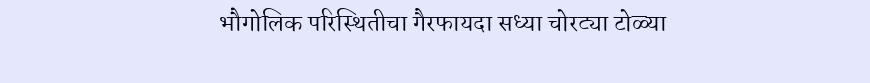भौगोलिक परिस्थितीचा गैरफायदा सध्या चोरट्या टोळ्या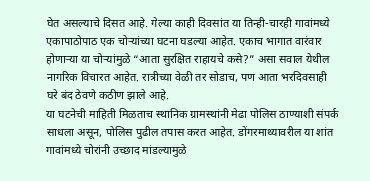घेत असल्याचे दिसत आहे. गेल्या काही दिवसांत या तिन्ही-चारही गावांमध्ये एकापाठोपाठ एक चोऱ्यांच्या घटना घडल्या आहेत. एकाच भागात वारंवार होणाऱ्या या चोऱ्यांमुळे “आता सुरक्षित राहायचे कसे?” असा सवाल येथील नागरिक विचारत आहेत. रात्रीच्या वेळी तर सोडाच, पण आता भरदिवसाही घरे बंद ठेवणे कठीण झाले आहे.
या घटनेची माहिती मिळताच स्थानिक ग्रामस्थांनी मेढा पोलिस ठाण्याशी संपर्क साधला असून, पोलिस पुढील तपास करत आहेत. डोंगरमाथ्यावरील या शांत गावांमध्ये चोरांनी उच्छाद मांडल्यामुळे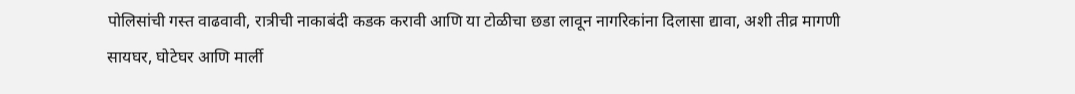पोलिसांची गस्त वाढवावी, रात्रीची नाकाबंदी कडक करावी आणि या टोळीचा छडा लावून नागरिकांना दिलासा द्यावा, अशी तीव्र मागणी सायघर, घोटेघर आणि मार्ली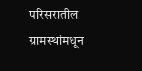परिसरातील ग्रामस्थांमधून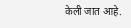केली जात आहे.